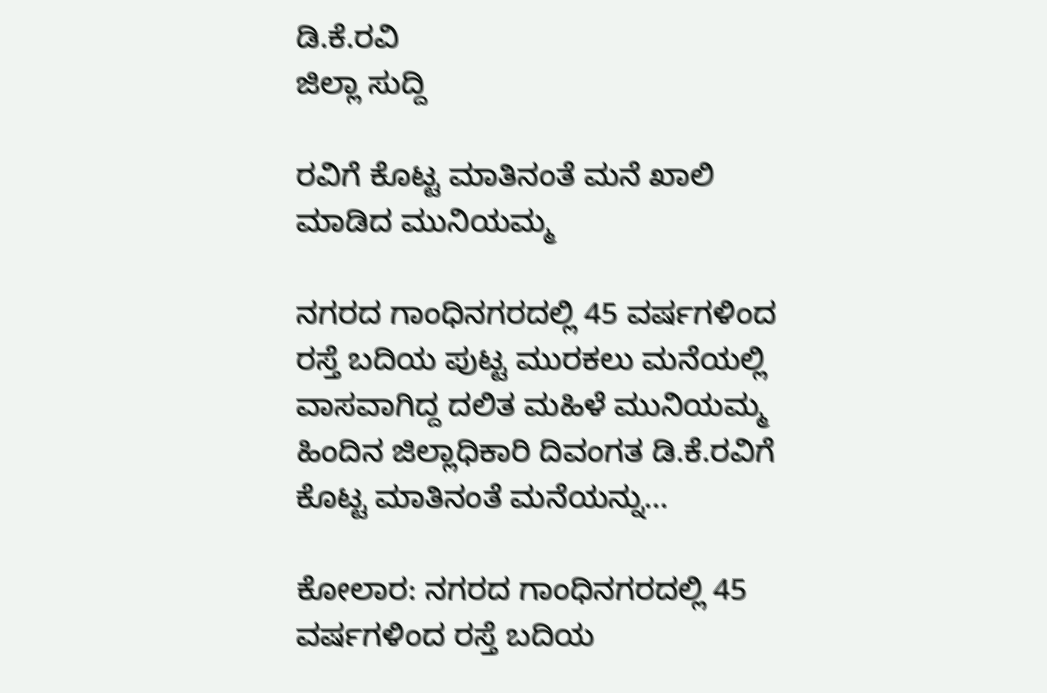ಡಿ.ಕೆ.ರವಿ
ಜಿಲ್ಲಾ ಸುದ್ದಿ

ರವಿಗೆ ಕೊಟ್ಟ ಮಾತಿನಂತೆ ಮನೆ ಖಾಲಿ ಮಾಡಿದ ಮುನಿಯಮ್ಮ

ನಗರದ ಗಾಂಧಿನಗರದಲ್ಲಿ 45 ವರ್ಷಗಳಿಂದ ರಸ್ತೆ ಬದಿಯ ಪುಟ್ಟ ಮುರಕಲು ಮನೆಯಲ್ಲಿ ವಾಸವಾಗಿದ್ದ ದಲಿತ ಮಹಿಳೆ ಮುನಿಯಮ್ಮ ಹಿಂದಿನ ಜಿಲ್ಲಾಧಿಕಾರಿ ದಿವಂಗತ ಡಿ.ಕೆ.ರವಿಗೆ ಕೊಟ್ಟ ಮಾತಿನಂತೆ ಮನೆಯನ್ನು...

ಕೋಲಾರ: ನಗರದ ಗಾಂಧಿನಗರದಲ್ಲಿ 45 ವರ್ಷಗಳಿಂದ ರಸ್ತೆ ಬದಿಯ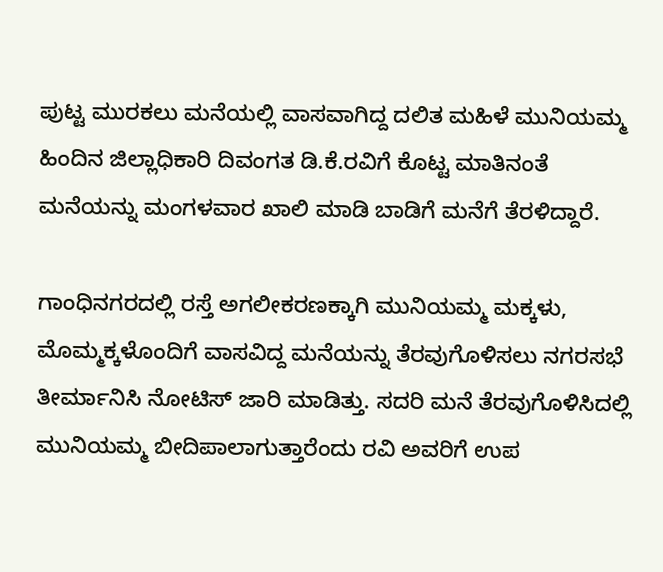ಪುಟ್ಟ ಮುರಕಲು ಮನೆಯಲ್ಲಿ ವಾಸವಾಗಿದ್ದ ದಲಿತ ಮಹಿಳೆ ಮುನಿಯಮ್ಮ ಹಿಂದಿನ ಜಿಲ್ಲಾಧಿಕಾರಿ ದಿವಂಗತ ಡಿ.ಕೆ.ರವಿಗೆ ಕೊಟ್ಟ ಮಾತಿನಂತೆ ಮನೆಯನ್ನು ಮಂಗಳವಾರ ಖಾಲಿ ಮಾಡಿ ಬಾಡಿಗೆ ಮನೆಗೆ ತೆರಳಿದ್ದಾರೆ.

ಗಾಂಧಿನಗರದಲ್ಲಿ ರಸ್ತೆ ಅಗಲೀಕರಣಕ್ಕಾಗಿ ಮುನಿಯಮ್ಮ ಮಕ್ಕಳು, ಮೊಮ್ಮಕ್ಕಳೊಂದಿಗೆ ವಾಸವಿದ್ದ ಮನೆಯನ್ನು ತೆರವುಗೊಳಿಸಲು ನಗರಸಭೆ ತೀರ್ಮಾನಿಸಿ ನೋಟಿಸ್ ಜಾರಿ ಮಾಡಿತ್ತು. ಸದರಿ ಮನೆ ತೆರವುಗೊಳಿಸಿದಲ್ಲಿ ಮುನಿಯಮ್ಮ ಬೀದಿಪಾಲಾಗುತ್ತಾರೆಂದು ರವಿ ಅವರಿಗೆ ಉಪ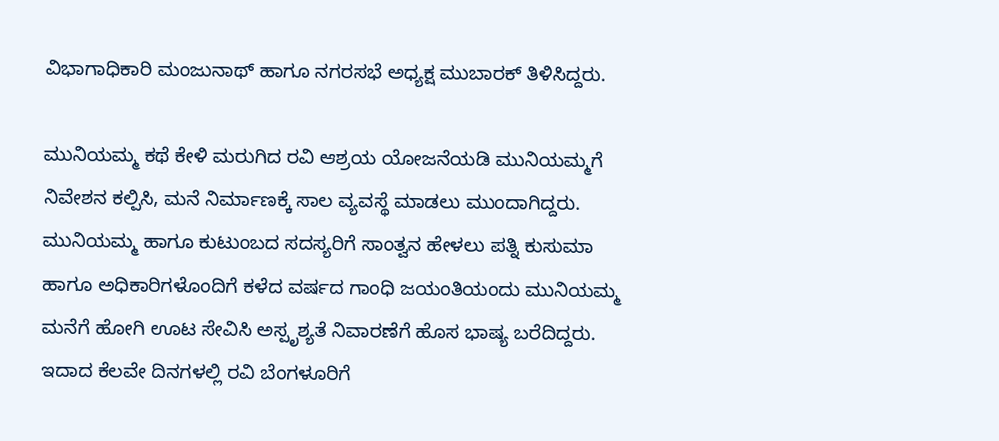ವಿಭಾಗಾಧಿಕಾರಿ ಮಂಜುನಾಥ್ ಹಾಗೂ ನಗರಸಭೆ ಅಧ್ಯಕ್ಷ ಮುಬಾರಕ್ ತಿಳಿಸಿದ್ದರು.

ಮುನಿಯಮ್ಮ ಕಥೆ ಕೇಳಿ ಮರುಗಿದ ರವಿ ಆಶ್ರಯ ಯೋಜನೆಯಡಿ ಮುನಿಯಮ್ಮಗೆ ನಿವೇಶನ ಕಲ್ಪಿಸಿ, ಮನೆ ನಿರ್ಮಾಣಕ್ಕೆ ಸಾಲ ವ್ಯವಸ್ಥೆ ಮಾಡಲು ಮುಂದಾಗಿದ್ದರು. ಮುನಿಯಮ್ಮ ಹಾಗೂ ಕುಟುಂಬದ ಸದಸ್ಯರಿಗೆ ಸಾಂತ್ವನ ಹೇಳಲು ಪತ್ನಿ ಕುಸುಮಾ ಹಾಗೂ ಅಧಿಕಾರಿಗಳೊಂದಿಗೆ ಕಳೆದ ವರ್ಷದ ಗಾಂಧಿ ಜಯಂತಿಯಂದು ಮುನಿಯಮ್ಮ ಮನೆಗೆ ಹೋಗಿ ಊಟ ಸೇವಿಸಿ ಅಸ್ಪೃಶ್ಯತೆ ನಿವಾರಣೆಗೆ ಹೊಸ ಭಾಷ್ಯ ಬರೆದಿದ್ದರು. ಇದಾದ ಕೆಲವೇ ದಿನಗಳಲ್ಲಿ ರವಿ ಬೆಂಗಳೂರಿಗೆ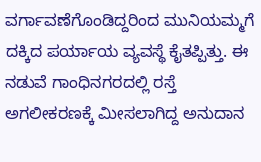ವರ್ಗಾವಣೆಗೊಂಡಿದ್ದರಿಂದ ಮುನಿಯಮ್ಮಗೆ ದಕ್ಕಿದ ಪರ್ಯಾಯ ವ್ಯವಸ್ಥೆ ಕೈತಪ್ಪಿತ್ತು. ಈ ನಡುವೆ ಗಾಂಧಿನಗರದಲ್ಲಿ ರಸ್ತೆ ಅಗಲೀಕರಣಕ್ಕೆ ಮೀಸಲಾಗಿದ್ದ ಅನುದಾನ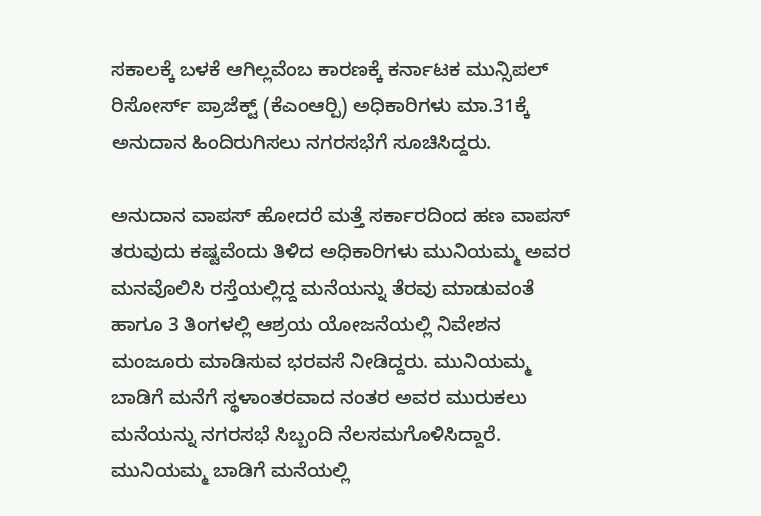ಸಕಾಲಕ್ಕೆ ಬಳಕೆ ಆಗಿಲ್ಲವೆಂಬ ಕಾರಣಕ್ಕೆ ಕರ್ನಾಟಕ ಮುನ್ಸಿಪಲ್ ರಿಸೋರ್ಸ್ ಪ್ರಾಜೆಕ್ಟ್ (ಕೆಎಂಆರ್‍ಪಿ) ಅಧಿಕಾರಿಗಳು ಮಾ.31ಕ್ಕೆ ಅನುದಾನ ಹಿಂದಿರುಗಿಸಲು ನಗರಸಭೆಗೆ ಸೂಚಿಸಿದ್ದರು.

ಅನುದಾನ ವಾಪಸ್ ಹೋದರೆ ಮತ್ತೆ ಸರ್ಕಾರದಿಂದ ಹಣ ವಾಪಸ್ ತರುವುದು ಕಷ್ಟವೆಂದು ತಿಳಿದ ಅಧಿಕಾರಿಗಳು ಮುನಿಯಮ್ಮ ಅವರ ಮನವೊಲಿಸಿ ರಸ್ತೆಯಲ್ಲಿದ್ದ ಮನೆಯನ್ನು ತೆರವು ಮಾಡುವಂತೆ ಹಾಗೂ 3 ತಿಂಗಳಲ್ಲಿ ಆಶ್ರಯ ಯೋಜನೆಯಲ್ಲಿ ನಿವೇಶನ ಮಂಜೂರು ಮಾಡಿಸುವ ಭರವಸೆ ನೀಡಿದ್ದರು. ಮುನಿಯಮ್ಮ ಬಾಡಿಗೆ ಮನೆಗೆ ಸ್ಥಳಾಂತರವಾದ ನಂತರ ಅವರ ಮುರುಕಲು ಮನೆಯನ್ನು ನಗರಸಭೆ ಸಿಬ್ಬಂದಿ ನೆಲಸಮಗೊಳಿಸಿದ್ದಾರೆ. ಮುನಿಯಮ್ಮ ಬಾಡಿಗೆ ಮನೆಯಲ್ಲಿ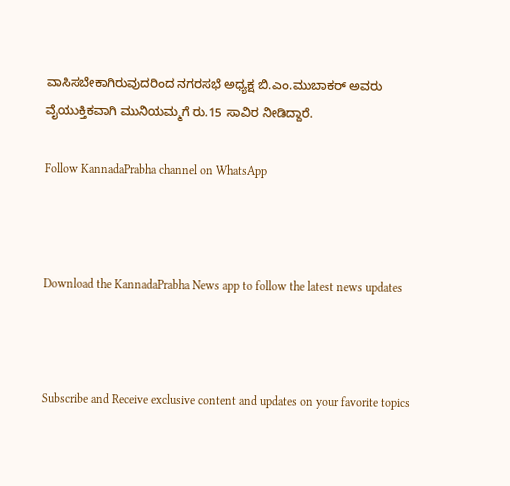ವಾಸಿಸಬೇಕಾಗಿರುವುದರಿಂದ ನಗರಸಭೆ ಅಧ್ಯಕ್ಷ ಬಿ.ಎಂ.ಮುಬಾಕರ್ ಅವರು ವೈಯುಕ್ತಿಕವಾಗಿ ಮುನಿಯಮ್ಮಗೆ ರು.15 ಸಾವಿರ ನೀಡಿದ್ದಾರೆ.

Follow KannadaPrabha channel on WhatsApp



Download the KannadaPrabha News app to follow the latest news updates



Subscribe and Receive exclusive content and updates on your favorite topics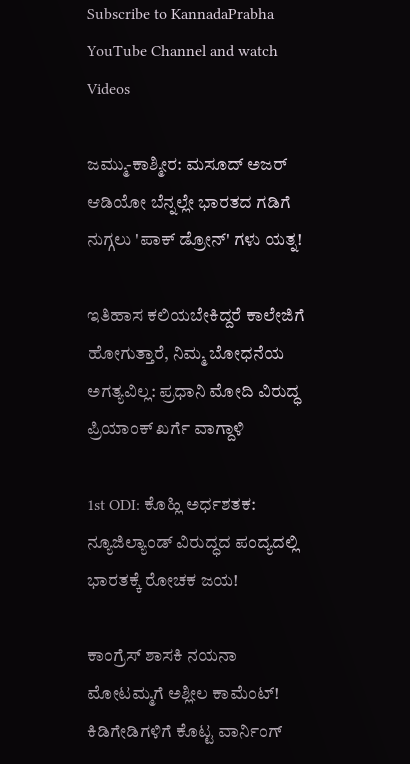Subscribe to KannadaPrabha YouTube Channel and watch Videos

ಜಮ್ಮು-ಕಾಶ್ಮೀರ: ಮಸೂದ್ ಅಜರ್ ಆಡಿಯೋ ಬೆನ್ನಲ್ಲೇ ಭಾರತದ ಗಡಿಗೆ ನುಗ್ಗಲು 'ಪಾಕ್ ಡ್ರೋನ್' ಗಳು ಯತ್ನ!

ಇತಿಹಾಸ ಕಲಿಯಬೇಕಿದ್ದರೆ ಕಾಲೇಜಿಗೆ ಹೋಗುತ್ತಾರೆ, ನಿಮ್ಮ ಬೋಧನೆಯ ಅಗತ್ಯವಿಲ್ಲ: ಪ್ರಧಾನಿ ಮೋದಿ ವಿರುದ್ಧ ಪ್ರಿಯಾಂಕ್ ಖರ್ಗೆ ವಾಗ್ದಾಳಿ

1st ODI: ಕೊಹ್ಲಿ ಅರ್ಧಶತಕ: ನ್ಯೂಜಿಲ್ಯಾಂಡ್ ವಿರುದ್ಧದ ಪಂದ್ಯದಲ್ಲಿ ಭಾರತಕ್ಕೆ ರೋಚಕ ಜಯ!

ಕಾಂಗ್ರೆಸ್ ಶಾಸಕಿ ನಯನಾ ಮೋಟಮ್ಮಗೆ ಅಶ್ಲೀಲ ಕಾಮೆಂಟ್! ಕಿಡಿಗೇಡಿಗಳಿಗೆ ಕೊಟ್ಟ ವಾರ್ನಿಂಗ್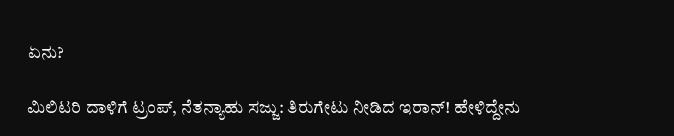ಏನು?

ಮಿಲಿಟರಿ ದಾಳಿಗೆ ಟ್ರಂಪ್, ನೆತನ್ಯಾಹು ಸಜ್ಜು: ತಿರುಗೇಟು ನೀಡಿದ ಇರಾನ್! ಹೇಳಿದ್ದೇನು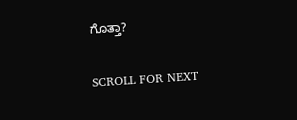ಗೊತ್ತಾ?

SCROLL FOR NEXT